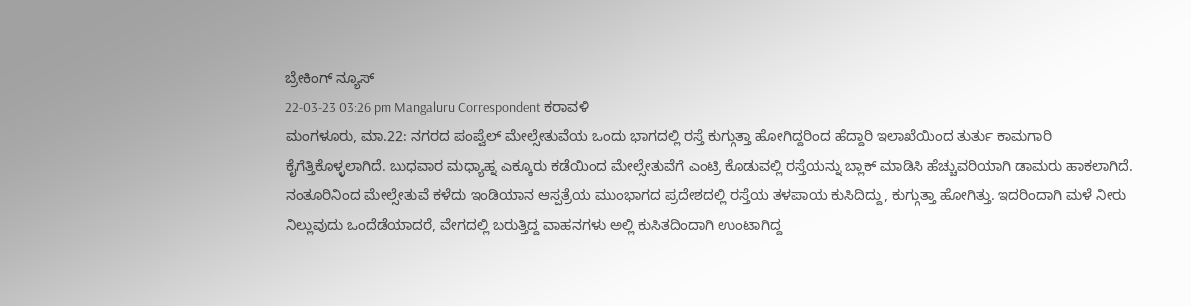ಬ್ರೇಕಿಂಗ್ ನ್ಯೂಸ್
22-03-23 03:26 pm Mangaluru Correspondent ಕರಾವಳಿ
ಮಂಗಳೂರು, ಮಾ.22: ನಗರದ ಪಂಪ್ವೆಲ್ ಮೇಲ್ಸೇತುವೆಯ ಒಂದು ಭಾಗದಲ್ಲಿ ರಸ್ತೆ ಕುಗ್ಗುತ್ತಾ ಹೋಗಿದ್ದರಿಂದ ಹೆದ್ದಾರಿ ಇಲಾಖೆಯಿಂದ ತುರ್ತು ಕಾಮಗಾರಿ ಕೈಗೆತ್ತಿಕೊಳ್ಳಲಾಗಿದೆ. ಬುಧವಾರ ಮಧ್ಯಾಹ್ನ ಎಕ್ಕೂರು ಕಡೆಯಿಂದ ಮೇಲ್ಸೇತುವೆಗೆ ಎಂಟ್ರಿ ಕೊಡುವಲ್ಲಿ ರಸ್ತೆಯನ್ನು ಬ್ಲಾಕ್ ಮಾಡಿಸಿ ಹೆಚ್ಚುವರಿಯಾಗಿ ಡಾಮರು ಹಾಕಲಾಗಿದೆ.
ನಂತೂರಿನಿಂದ ಮೇಲ್ಸೇತುವೆ ಕಳೆದು ಇಂಡಿಯಾನ ಆಸ್ಪತ್ರೆಯ ಮುಂಭಾಗದ ಪ್ರದೇಶದಲ್ಲಿ ರಸ್ತೆಯ ತಳಪಾಯ ಕುಸಿದಿದ್ದು, ಕುಗ್ಗುತ್ತಾ ಹೋಗಿತ್ತು. ಇದರಿಂದಾಗಿ ಮಳೆ ನೀರು ನಿಲ್ಲುವುದು ಒಂದೆಡೆಯಾದರೆ, ವೇಗದಲ್ಲಿ ಬರುತ್ತಿದ್ದ ವಾಹನಗಳು ಅಲ್ಲಿ ಕುಸಿತದಿಂದಾಗಿ ಉಂಟಾಗಿದ್ದ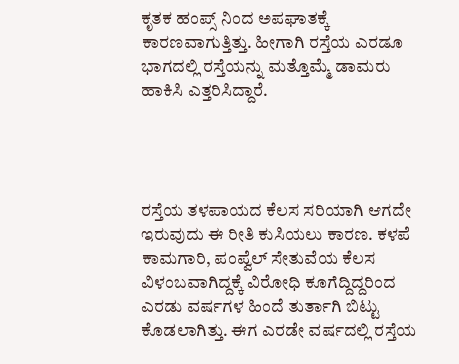ಕೃತಕ ಹಂಪ್ಸ್ ನಿಂದ ಅಪಘಾತಕ್ಕೆ ಕಾರಣವಾಗುತ್ತಿತ್ತು. ಹೀಗಾಗಿ ರಸ್ತೆಯ ಎರಡೂ ಭಾಗದಲ್ಲಿ ರಸ್ತೆಯನ್ನು ಮತ್ತೊಮ್ಮೆ ಡಾಮರು ಹಾಕಿಸಿ ಎತ್ತರಿಸಿದ್ದಾರೆ.




ರಸ್ತೆಯ ತಳಪಾಯದ ಕೆಲಸ ಸರಿಯಾಗಿ ಆಗದೇ ಇರುವುದು ಈ ರೀತಿ ಕುಸಿಯಲು ಕಾರಣ. ಕಳಪೆ ಕಾಮಗಾರಿ, ಪಂಪ್ವೆಲ್ ಸೇತುವೆಯ ಕೆಲಸ ವಿಳಂಬವಾಗಿದ್ದಕ್ಕೆ ವಿರೋಧಿ ಕೂಗೆದ್ದಿದ್ದರಿಂದ ಎರಡು ವರ್ಷಗಳ ಹಿಂದೆ ತುರ್ತಾಗಿ ಬಿಟ್ಟು ಕೊಡಲಾಗಿತ್ತು. ಈಗ ಎರಡೇ ವರ್ಷದಲ್ಲಿ ರಸ್ತೆಯ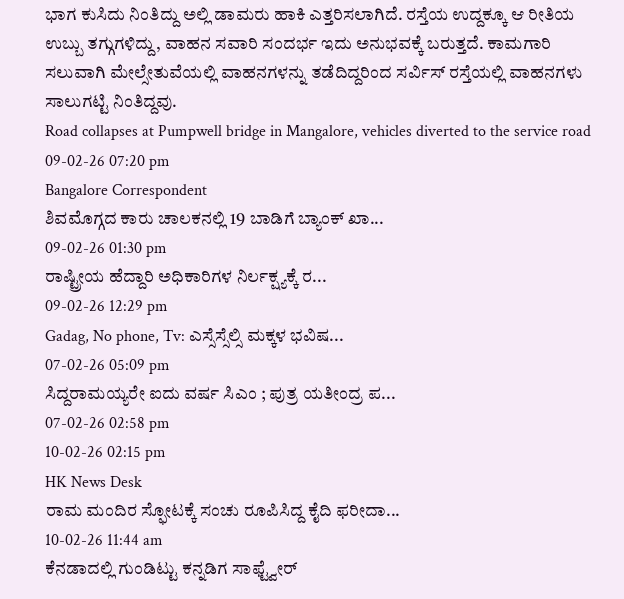ಭಾಗ ಕುಸಿದು ನಿಂತಿದ್ದು ಅಲ್ಲಿ ಡಾಮರು ಹಾಕಿ ಎತ್ತರಿಸಲಾಗಿದೆ. ರಸ್ತೆಯ ಉದ್ದಕ್ಕೂ ಆ ರೀತಿಯ ಉಬ್ಬು ತಗ್ಗುಗಳಿದ್ದು, ವಾಹನ ಸವಾರಿ ಸಂದರ್ಭ ಇದು ಅನುಭವಕ್ಕೆ ಬರುತ್ತದೆ. ಕಾಮಗಾರಿ ಸಲುವಾಗಿ ಮೇಲ್ಸೇತುವೆಯಲ್ಲಿ ವಾಹನಗಳನ್ನು ತಡೆದಿದ್ದರಿಂದ ಸರ್ವಿಸ್ ರಸ್ತೆಯಲ್ಲಿ ವಾಹನಗಳು ಸಾಲುಗಟ್ಟಿ ನಿಂತಿದ್ದವು.
Road collapses at Pumpwell bridge in Mangalore, vehicles diverted to the service road
09-02-26 07:20 pm
Bangalore Correspondent
ಶಿವಮೊಗ್ಗದ ಕಾರು ಚಾಲಕನಲ್ಲಿ 19 ಬಾಡಿಗೆ ಬ್ಯಾಂಕ್ ಖಾ...
09-02-26 01:30 pm
ರಾಷ್ಟ್ರೀಯ ಹೆದ್ದಾರಿ ಅಧಿಕಾರಿಗಳ ನಿರ್ಲಕ್ಷ್ಯಕ್ಕೆ ರ...
09-02-26 12:29 pm
Gadag, No phone, Tv: ಎಸ್ಸೆಸ್ಸೆಲ್ಸಿ ಮಕ್ಕಳ ಭವಿಷ...
07-02-26 05:09 pm
ಸಿದ್ದರಾಮಯ್ಯರೇ ಐದು ವರ್ಷ ಸಿಎಂ ; ಪುತ್ರ ಯತೀಂದ್ರ ಪ...
07-02-26 02:58 pm
10-02-26 02:15 pm
HK News Desk
ರಾಮ ಮಂದಿರ ಸ್ಫೋಟಕ್ಕೆ ಸಂಚು ರೂಪಿಸಿದ್ದ ಕೈದಿ ಫರೀದಾ...
10-02-26 11:44 am
ಕೆನಡಾದಲ್ಲಿ ಗುಂಡಿಟ್ಟು ಕನ್ನಡಿಗ ಸಾಫ್ಟ್ವೇರ್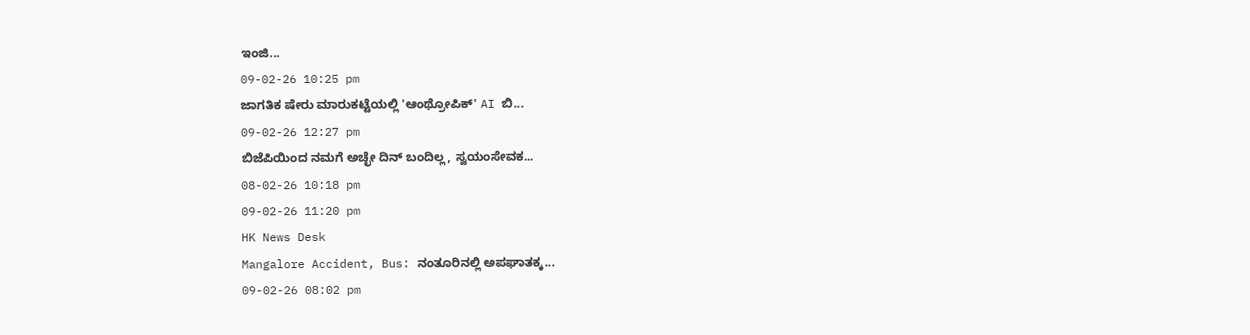ಇಂಜಿ...
09-02-26 10:25 pm
ಜಾಗತಿಕ ಷೇರು ಮಾರುಕಟ್ಟೆಯಲ್ಲಿ 'ಆಂಥ್ರೋಪಿಕ್' AI ಬಿ...
09-02-26 12:27 pm
ಬಿಜೆಪಿಯಿಂದ ನಮಗೆ ಅಚ್ಛೇ ದಿನ್ ಬಂದಿಲ್ಲ, ಸ್ವಯಂಸೇವಕ...
08-02-26 10:18 pm
09-02-26 11:20 pm
HK News Desk
Mangalore Accident, Bus: ನಂತೂರಿನಲ್ಲಿ ಅಪಘಾತಕ್ಕ...
09-02-26 08:02 pm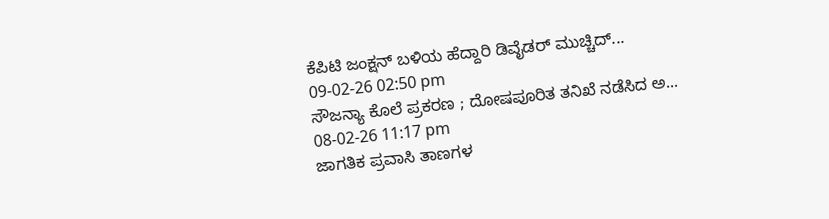ಕೆಪಿಟಿ ಜಂಕ್ಷನ್ ಬಳಿಯ ಹೆದ್ದಾರಿ ಡಿವೈಡರ್ ಮುಚ್ಚಿದ್...
09-02-26 02:50 pm
ಸೌಜನ್ಯಾ ಕೊಲೆ ಪ್ರಕರಣ ; ದೋಷಪೂರಿತ ತನಿಖೆ ನಡೆಸಿದ ಅ...
08-02-26 11:17 pm
ಜಾಗತಿಕ ಪ್ರವಾಸಿ ತಾಣಗಳ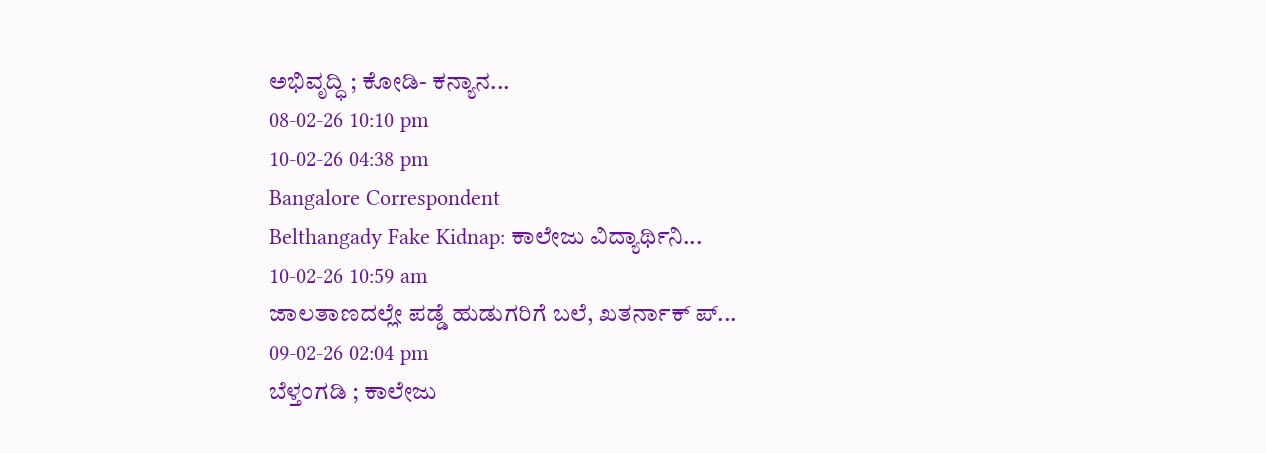ಅಭಿವೃದ್ಧಿ ; ಕೋಡಿ- ಕನ್ಯಾನ...
08-02-26 10:10 pm
10-02-26 04:38 pm
Bangalore Correspondent
Belthangady Fake Kidnap: ಕಾಲೇಜು ವಿದ್ಯಾರ್ಥಿನಿ...
10-02-26 10:59 am
ಜಾಲತಾಣದಲ್ಲೇ ಪಡ್ಡೆ ಹುಡುಗರಿಗೆ ಬಲೆ, ಖತರ್ನಾಕ್ ಪ್...
09-02-26 02:04 pm
ಬೆಳ್ತಂಗಡಿ ; ಕಾಲೇಜು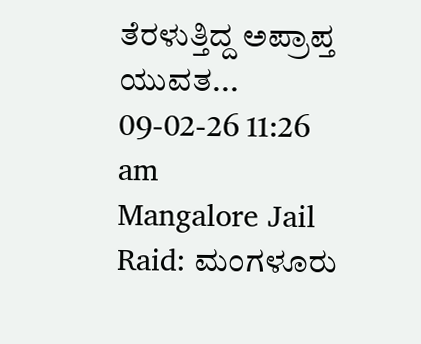ತೆರಳುತ್ತಿದ್ದ ಅಪ್ರಾಪ್ತ ಯುವತ...
09-02-26 11:26 am
Mangalore Jail Raid: ಮಂಗಳೂರು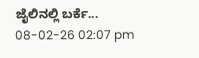ಜೈಲಿನಲ್ಲಿ ಬರ್ಕೆ...
08-02-26 02:07 pm